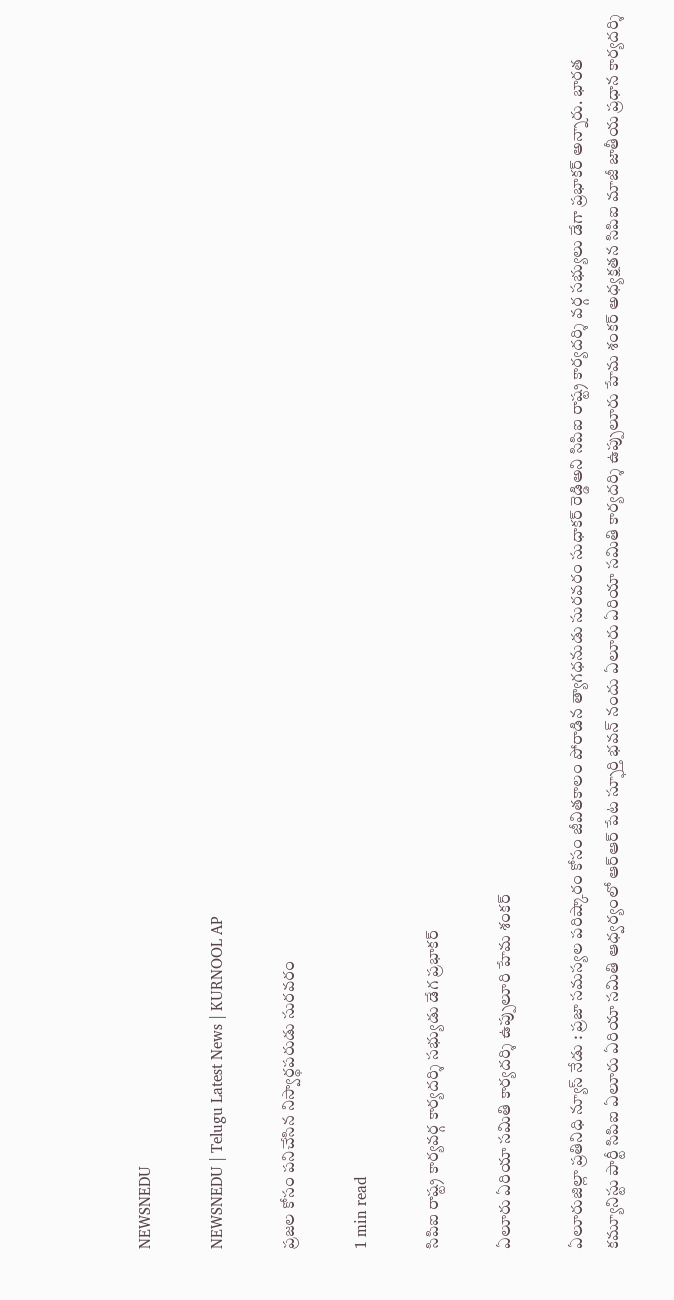NEWSNEDU

NEWSNEDU | Telugu Latest News | KURNOOL AP

ప్రజల కోసం పనిచేసిన నిస్వార్థపరుడు సురవరం

1 min read

సిపిఐ రాష్ట్ర కార్యవర్గ కార్యదర్శి సభ్యుడు డేగ ప్రభాకర్

ఏలూరు ఏరియా సమితి కార్యదర్శి ఉప్పులూరి హేమ శంకర్

ఏలూరుజిల్లా ప్రతినిధి న్యూస్ నేడు : ప్రజా సమస్యల పరిష్కారం కోసం జీవితకాలం పోరాడిన త్యాగధనుడు సురవరం సుధాకర్ రెడ్డిఅని సిపిఐ రాష్ట్ర కార్యదర్శి వర్గ సభ్యులు డేగా ప్రభాకర్ అన్నారు. భారత కమ్యూనిస్టు పార్టీ సిపిఐ ఏలూరు ఏరియా సమితి ఆధ్వర్యంలో ఆర్ఆర్ పేట స్ఫూర్తి భవన్ నందు ఏలూరు ఏరియా సమితి కార్యదర్శి ఉప్పులూరు హేమ శంకర్ అధ్యక్షతన సిపిఐ మాజీ జాతీయ ప్రధాన కార్యదర్శి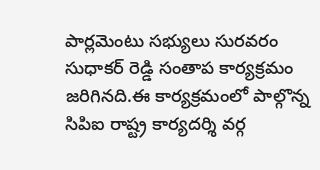పార్లమెంటు సభ్యులు సురవరం సుధాకర్ రెడ్డి సంతాప కార్యక్రమం జరిగినది.ఈ కార్యక్రమంలో పాల్గొన్న సిపిఐ రాష్ట్ర కార్యదర్శి వర్గ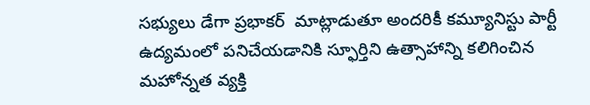సభ్యులు డేగా ప్రభాకర్  మాట్లాడుతూ అందరికీ కమ్యూనిస్టు పార్టీ ఉద్యమంలో పనిచేయడానికి స్ఫూర్తిని ఉత్సాహాన్ని కలిగించిన మహోన్నత వ్యక్తి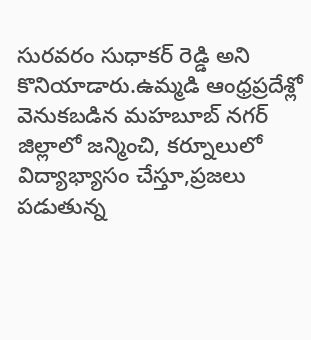సురవరం సుధాకర్ రెడ్డి అని కొనియాడారు.ఉమ్మడి ఆంధ్రప్రదేశ్లో వెనుకబడిన మహబూబ్ నగర్ జిల్లాలో జన్మించి, కర్నూలులో విద్యాభ్యాసం చేస్తూ,ప్రజలు పడుతున్న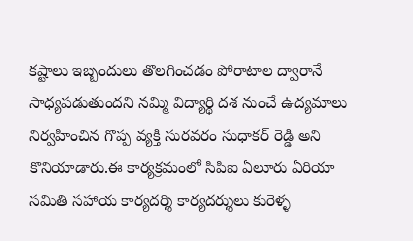కష్టాలు ఇబ్బందులు తొలగించడం పోరాటాల ద్వారానే సాధ్యపడుతుందని నమ్మి విద్యార్థి దశ నుంచే ఉద్యమాలు నిర్వహించిన గొప్ప వ్యక్తి సురవరం సుధాకర్ రెడ్డి అని కొనియాడారు.ఈ కార్యక్రమంలో సిపిఐ ఏలూరు ఏరియా సమితి సహాయ కార్యదర్శి కార్యదర్శులు కురెళ్ళ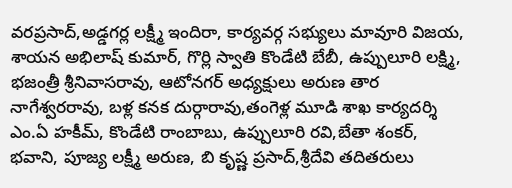వరప్రసాద్,అడ్డగర్ల లక్ష్మీ ఇందిరా, కార్యవర్గ సభ్యులు మావూరి విజయ, శాయన అభిలాష్ కుమార్, గొర్లి స్వాతి కొండేటి బేబీ, ఉప్పులూరి లక్ష్మి, భజంత్రీ శ్రీనివాసరావు, ఆటోనగర్ అధ్యక్షులు అరుణ తార నాగేశ్వరరావు, బళ్ల కనక దుర్గారావు,తంగెళ్ల మూడి శాఖ కార్యదర్శి ఎం.ఏ హకీమ్, కొండేటి రాంబాబు, ఉప్పులూరి రవి,బేతా శంకర్, భవాని, పూజ్య లక్ష్మీ అరుణ, బి కృష్ణ ప్రసాద్,శ్రీదేవి తదితరులు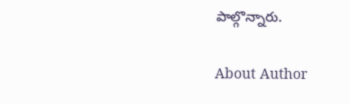పాల్గొన్నారు.

About Author